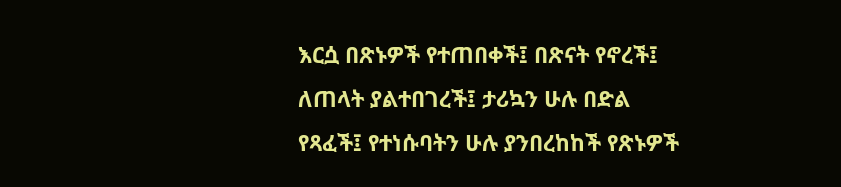እርሷ በጽኑዎች የተጠበቀች፤ በጽናት የኖረች፤ ለጠላት ያልተበገረች፤ ታሪኳን ሁሉ በድል የጻፈች፤ የተነሱባትን ሁሉ ያንበረከከች የጽኑዎች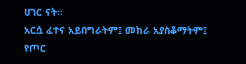ሀገር ናት።
አርሷ ፈተና አይበግራትም፤ መከራ አያስቆማትም፤ የጦር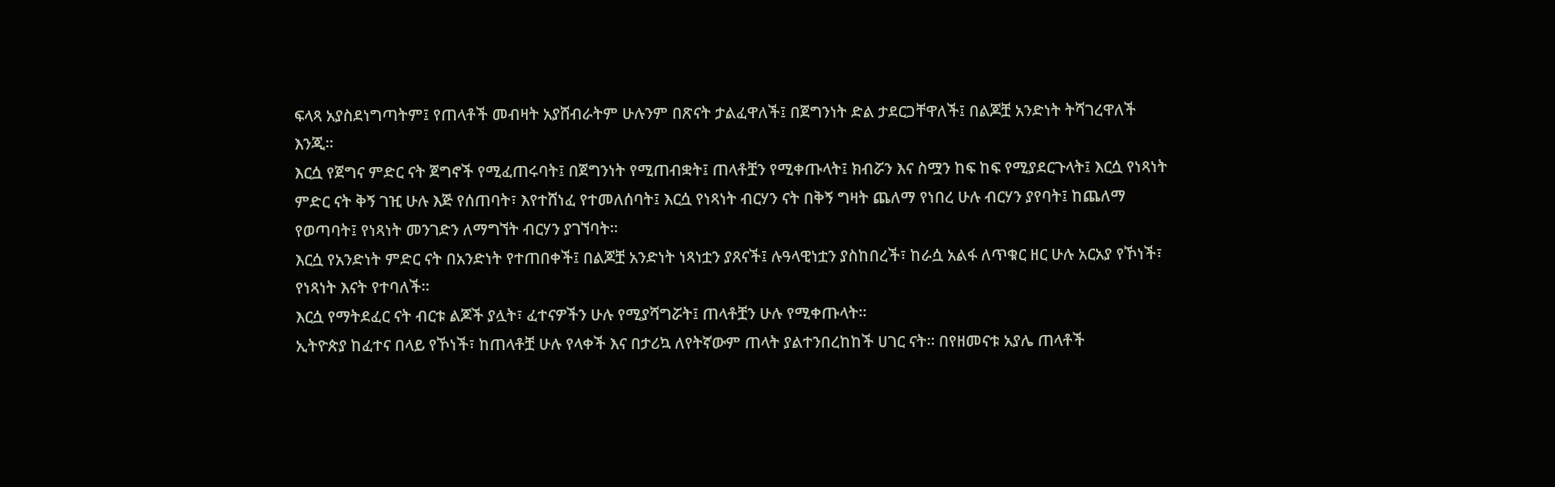ፍላጻ አያስደነግጣትም፤ የጠላቶች መብዛት አያሸብራትም ሁሉንም በጽናት ታልፈዋለች፤ በጀግንነት ድል ታደርጋቸዋለች፤ በልጆቿ አንድነት ትሻገረዋለች እንጂ።
እርሷ የጀግና ምድር ናት ጀግኖች የሚፈጠሩባት፤ በጀግንነት የሚጠብቋት፤ ጠላቶቿን የሚቀጡላት፤ ክብሯን እና ስሟን ከፍ ከፍ የሚያደርጉላት፤ እርሷ የነጻነት ምድር ናት ቅኝ ገዢ ሁሉ እጅ የሰጠባት፣ እየተሸነፈ የተመለሰባት፤ እርሷ የነጻነት ብርሃን ናት በቅኝ ግዛት ጨለማ የነበረ ሁሉ ብርሃን ያየባት፤ ከጨለማ የወጣባት፤ የነጻነት መንገድን ለማግኘት ብርሃን ያገኘባት፡፡
እርሷ የአንድነት ምድር ናት በአንድነት የተጠበቀች፤ በልጆቿ አንድነት ነጻነቷን ያጸናች፤ ሉዓላዊነቷን ያስከበረች፣ ከራሷ አልፋ ለጥቁር ዘር ሁሉ አርአያ የኾነች፣ የነጻነት እናት የተባለች፡፡
እርሷ የማትደፈር ናት ብርቱ ልጆች ያሏት፣ ፈተናዎችን ሁሉ የሚያሻግሯት፤ ጠላቶቿን ሁሉ የሚቀጡላት።
ኢትዮጵያ ከፈተና በላይ የኾነች፣ ከጠላቶቿ ሁሉ የላቀች እና በታሪኳ ለየትኛውም ጠላት ያልተንበረከከች ሀገር ናት፡፡ በየዘመናቱ አያሌ ጠላቶች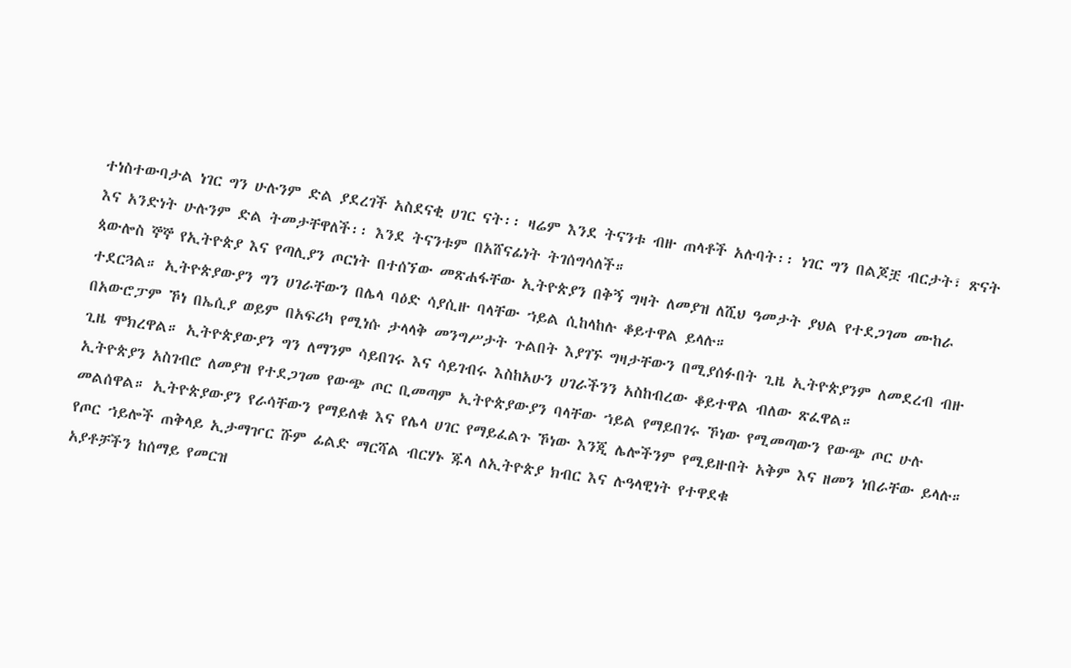ተነስተውባታል ነገር ግን ሁሉንም ድል ያደረገች አስደናቂ ሀገር ናት፡፡ ዛሬም እንደ ትናንቱ ብዙ ጠላቶች አሉባት፡፡ ነገር ግን በልጆቿ ብርታት፣ ጽናት እና አንድነት ሁሉንም ድል ትመታቸዋለች፡፡ እንደ ትናንቱም በአሸናፊነት ትገሰግሳለች።
ጳውሎስ ኞኞ የኢትዮጵያ እና የጣሊያን ጦርነት በተሰኘው መጽሐፋቸው ኢትዮጵያን በቅኝ ግዛት ለመያዝ ለሺህ ዓመታት ያህል የተደጋገመ ሙከራ ተደርጓል። ኢትዮጵያውያን ግን ሀገራቸውን በሌላ ባዕድ ሳያሲዙ ባላቸው ኀይል ሲከላከሉ ቆይተዋል ይላሉ።
በአውሮፓም ኾነ በኤሲያ ወይም በአፍሪካ የሚነሱ ታላላቅ መንግሥታት ጉልበት እያገኙ ግዛታቸውን በሚያሰፉበት ጊዜ ኢትዮጵያንም ለመደረብ ብዙ ጊዜ ሞክረዋል። ኢትዮጵያውያን ግን ለማንም ሳይበገሩ እና ሳይገብሩ እስከአሁን ሀገራችንን አስከብረው ቆይተዋል ብለው ጽፈዋል።
ኢትዮጵያን አስገብሮ ለመያዝ የተደጋገመ የውጭ ጦር ቢመጣም ኢትዮጵያውያን ባላቸው ኀይል የማይበገሩ ኾነው የሚመጣውን የውጭ ጦር ሁሉ መልሰዋል። ኢትዮጵያውያን የራሳቸውን የማይለቁ እና የሌላ ሀገር የማይፈልጉ ኾነው እንጂ ሌሎችንም የሚይዙበት አቅም እና ዘመን ነበራቸው ይላሉ።
የጦር ኀይሎች ጠቅላይ ኢታማዦር ሹም ፊልድ ማርሻል ብርሃኑ ጁላ ለኢትዮጵያ ክብር እና ሉዓላዊነት የተዋደቁ
አያቶቻችን ከሰማይ የመርዝ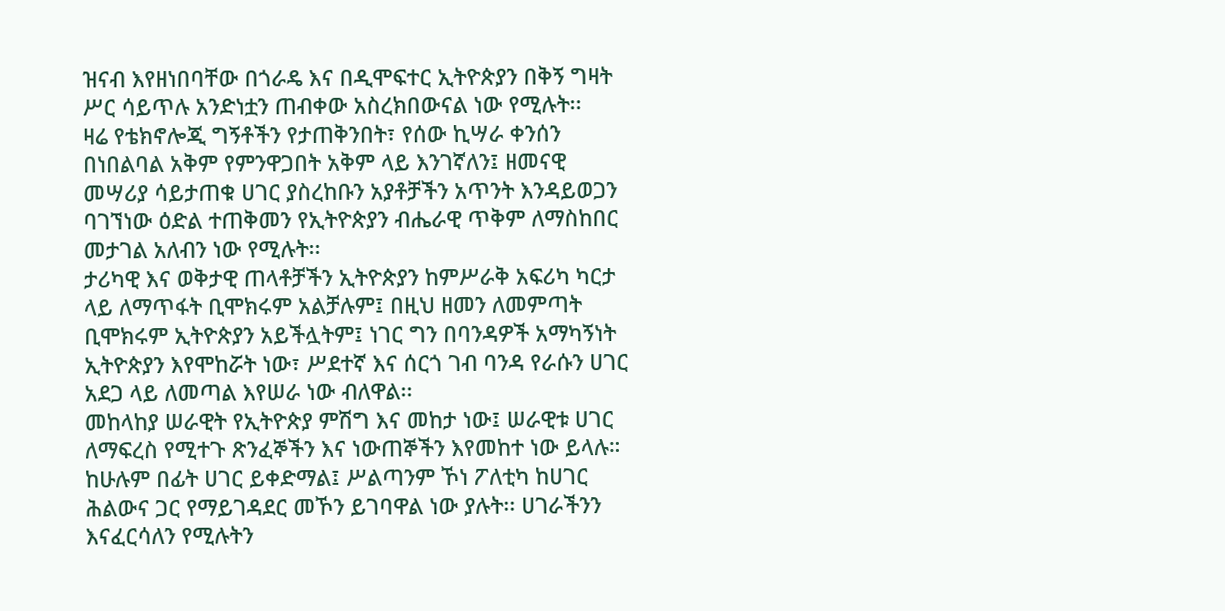ዝናብ እየዘነበባቸው በጎራዴ እና በዲሞፍተር ኢትዮጵያን በቅኝ ግዛት ሥር ሳይጥሉ አንድነቷን ጠብቀው አስረክበውናል ነው የሚሉት፡፡
ዛሬ የቴክኖሎጂ ግኝቶችን የታጠቅንበት፣ የሰው ኪሣራ ቀንሰን በነበልባል አቅም የምንዋጋበት አቅም ላይ እንገኛለን፤ ዘመናዊ መሣሪያ ሳይታጠቁ ሀገር ያስረከቡን አያቶቻችን አጥንት እንዳይወጋን ባገኘነው ዕድል ተጠቅመን የኢትዮጵያን ብሔራዊ ጥቅም ለማስከበር መታገል አለብን ነው የሚሉት፡፡
ታሪካዊ እና ወቅታዊ ጠላቶቻችን ኢትዮጵያን ከምሥራቅ አፍሪካ ካርታ ላይ ለማጥፋት ቢሞክሩም አልቻሉም፤ በዚህ ዘመን ለመምጣት ቢሞክሩም ኢትዮጵያን አይችሏትም፤ ነገር ግን በባንዳዎች አማካኝነት ኢትዮጵያን እየሞከሯት ነው፣ ሥደተኛ እና ሰርጎ ገብ ባንዳ የራሱን ሀገር አደጋ ላይ ለመጣል እየሠራ ነው ብለዋል፡፡
መከላከያ ሠራዊት የኢትዮጵያ ምሽግ እና መከታ ነው፤ ሠራዊቱ ሀገር ለማፍረስ የሚተጉ ጽንፈኞችን እና ነውጠኞችን እየመከተ ነው ይላሉ።
ከሁሉም በፊት ሀገር ይቀድማል፤ ሥልጣንም ኾነ ፖለቲካ ከሀገር ሕልውና ጋር የማይገዳደር መኾን ይገባዋል ነው ያሉት፡፡ ሀገራችንን እናፈርሳለን የሚሉትን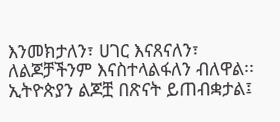እንመክታለን፣ ሀገር እናጸናለን፣ ለልጆቻችንም እናስተላልፋለን ብለዋል፡፡
ኢትዮጵያን ልጆቿ በጽናት ይጠብቋታል፤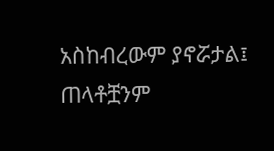አስከብረውም ያኖሯታል፤ ጠላቶቿንም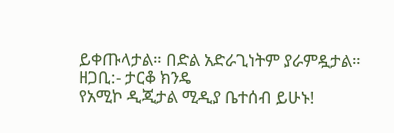ይቀጡላታል። በድል አድራጊነትም ያራምዷታል።
ዘጋቢ:- ታርቆ ክንዴ
የአሚኮ ዲጂታል ሚዲያ ቤተሰብ ይሁኑ!